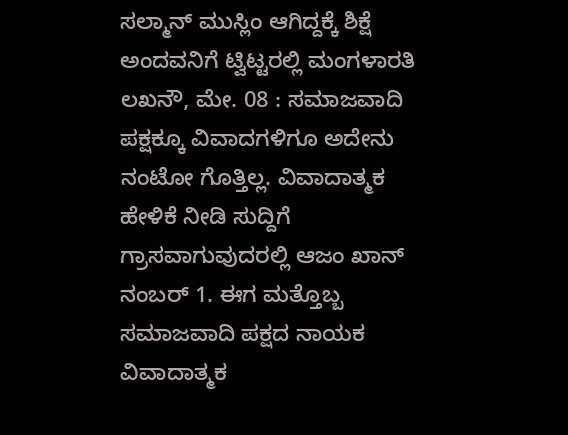ಸಲ್ಮಾನ್ ಮುಸ್ಲಿಂ ಆಗಿದ್ದಕ್ಕೆ ಶಿಕ್ಷೆ ಅಂದವನಿಗೆ ಟ್ವಿಟ್ಟರಲ್ಲಿ ಮಂಗಳಾರತಿ
ಲಖನೌ, ಮೇ. 08 : ಸಮಾಜವಾದಿ ಪಕ್ಷಕ್ಕೂ ವಿವಾದಗಳಿಗೂ ಅದೇನು ನಂಟೋ ಗೊತ್ತಿಲ್ಲ. ವಿವಾದಾತ್ಮಕ ಹೇಳಿಕೆ ನೀಡಿ ಸುದ್ದಿಗೆ ಗ್ರಾಸವಾಗುವುದರಲ್ಲಿ ಆಜಂ ಖಾನ್ ನಂಬರ್ 1. ಈಗ ಮತ್ತೊಬ್ಬ ಸಮಾಜವಾದಿ ಪಕ್ಷದ ನಾಯಕ ವಿವಾದಾತ್ಮಕ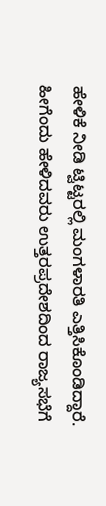ಹೇಳಿಕೆ ನೀಡಿ ಟ್ವಿಟ್ಟರಲ್ಲಿ ಮಂಗಳಾರತಿ ಎತ್ತಿಸಿಕೊಂಡಿದ್ದಾರೆ.
ಹೀಗೆಂದು ಹೇಳಿದವರು ಉತ್ತರಪ್ರದೇಶದಿಂದ ರಾಜ್ಯಸಭೆಗೆ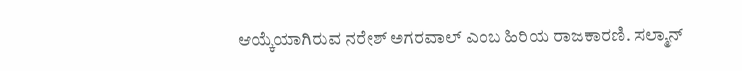ಆಯ್ಕೆಯಾಗಿರುವ ನರೇಶ್ ಅಗರವಾಲ್ ಎಂಬ ಹಿರಿಯ ರಾಜಕಾರಣಿ. ಸಲ್ಮಾನ್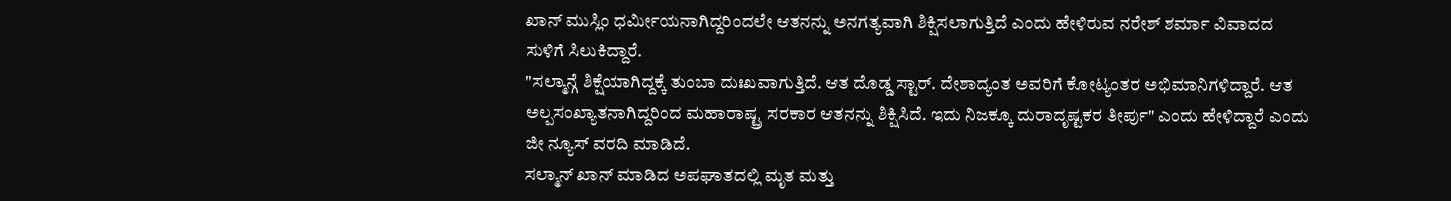ಖಾನ್ ಮುಸ್ಲಿಂ ಧರ್ಮೀಯನಾಗಿದ್ದರಿಂದಲೇ ಆತನನ್ನು ಅನಗತ್ಯವಾಗಿ ಶಿಕ್ಷಿಸಲಾಗುತ್ತಿದೆ ಎಂದು ಹೇಳಿರುವ ನರೇಶ್ ಶರ್ಮಾ ವಿವಾದದ ಸುಳಿಗೆ ಸಿಲುಕಿದ್ದಾರೆ.
"ಸಲ್ಮಾನ್ಗೆ ಶಿಕ್ಷೆಯಾಗಿದ್ದಕ್ಕೆ ತುಂಬಾ ದುಃಖವಾಗುತ್ತಿದೆ. ಆತ ದೊಡ್ಡ ಸ್ಟಾರ್. ದೇಶಾದ್ಯಂತ ಅವರಿಗೆ ಕೋಟ್ಯಂತರ ಅಭಿಮಾನಿಗಳಿದ್ದಾರೆ. ಆತ ಅಲ್ಪಸಂಖ್ಯಾತನಾಗಿದ್ದರಿಂದ ಮಹಾರಾಷ್ಟ್ರ ಸರಕಾರ ಆತನನ್ನು ಶಿಕ್ಷಿಸಿದೆ. ಇದು ನಿಜಕ್ಕೂ ದುರಾದೃಷ್ಟಕರ ತೀರ್ಪು" ಎಂದು ಹೇಳಿದ್ದಾರೆ ಎಂದು ಜೀ ನ್ಯೂಸ್ ವರದಿ ಮಾಡಿದೆ.
ಸಲ್ಮಾನ್ ಖಾನ್ ಮಾಡಿದ ಅಪಘಾತದಲ್ಲಿ ಮೃತ ಮತ್ತು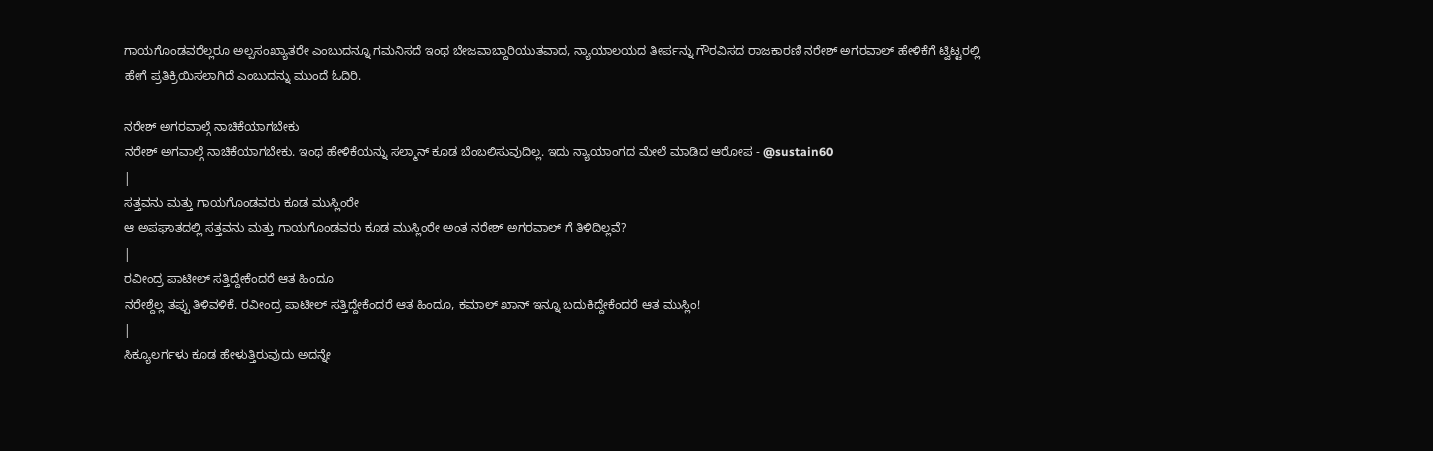ಗಾಯಗೊಂಡವರೆಲ್ಲರೂ ಅಲ್ಪಸಂಖ್ಯಾತರೇ ಎಂಬುದನ್ನೂ ಗಮನಿಸದೆ ಇಂಥ ಬೇಜವಾಬ್ದಾರಿಯುತವಾದ, ನ್ಯಾಯಾಲಯದ ತೀರ್ಪನ್ನು ಗೌರವಿಸದ ರಾಜಕಾರಣಿ ನರೇಶ್ ಅಗರವಾಲ್ ಹೇಳಿಕೆಗೆ ಟ್ವಿಟ್ಟರಲ್ಲಿ ಹೇಗೆ ಪ್ರತಿಕ್ರಿಯಿಸಲಾಗಿದೆ ಎಂಬುದನ್ನು ಮುಂದೆ ಓದಿರಿ.

ನರೇಶ್ ಅಗರವಾಲ್ಗೆ ನಾಚಿಕೆಯಾಗಬೇಕು
ನರೇಶ್ ಅಗವಾಲ್ಗೆ ನಾಚಿಕೆಯಾಗಬೇಕು. ಇಂಥ ಹೇಳಿಕೆಯನ್ನು ಸಲ್ಮಾನ್ ಕೂಡ ಬೆಂಬಲಿಸುವುದಿಲ್ಲ. ಇದು ನ್ಯಾಯಾಂಗದ ಮೇಲೆ ಮಾಡಿದ ಆರೋಪ - @sustain60
|
ಸತ್ತವನು ಮತ್ತು ಗಾಯಗೊಂಡವರು ಕೂಡ ಮುಸ್ಲಿಂರೇ
ಆ ಅಪಘಾತದಲ್ಲಿ ಸತ್ತವನು ಮತ್ತು ಗಾಯಗೊಂಡವರು ಕೂಡ ಮುಸ್ಲಿಂರೇ ಅಂತ ನರೇಶ್ ಅಗರವಾಲ್ ಗೆ ತಿಳಿದಿಲ್ಲವೆ?
|
ರವೀಂದ್ರ ಪಾಟೀಲ್ ಸತ್ತಿದ್ದೇಕೆಂದರೆ ಆತ ಹಿಂದೂ
ನರೇಶ್ದೆಲ್ಲ ತಪ್ಪು ತಿಳಿವಳಿಕೆ. ರವೀಂದ್ರ ಪಾಟೀಲ್ ಸತ್ತಿದ್ದೇಕೆಂದರೆ ಆತ ಹಿಂದೂ, ಕಮಾಲ್ ಖಾನ್ ಇನ್ನೂ ಬದುಕಿದ್ದೇಕೆಂದರೆ ಆತ ಮುಸ್ಲಿಂ!
|
ಸಿಕ್ಯೂಲರ್ಗಳು ಕೂಡ ಹೇಳುತ್ತಿರುವುದು ಅದನ್ನೇ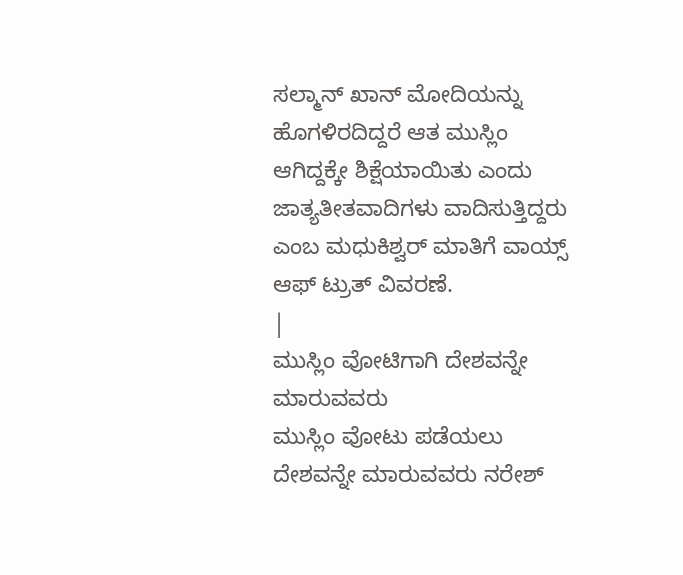ಸಲ್ಮಾನ್ ಖಾನ್ ಮೋದಿಯನ್ನು ಹೊಗಳಿರದಿದ್ದರೆ ಆತ ಮುಸ್ಲಿಂ ಆಗಿದ್ದಕ್ಕೇ ಶಿಕ್ಷೆಯಾಯಿತು ಎಂದು ಜಾತ್ಯತೀತವಾದಿಗಳು ವಾದಿಸುತ್ತಿದ್ದರು ಎಂಬ ಮಧುಕಿಶ್ವರ್ ಮಾತಿಗೆ ವಾಯ್ಸ್ ಆಫ್ ಟ್ರುತ್ ವಿವರಣೆ.
|
ಮುಸ್ಲಿಂ ವೋಟಿಗಾಗಿ ದೇಶವನ್ನೇ ಮಾರುವವರು
ಮುಸ್ಲಿಂ ವೋಟು ಪಡೆಯಲು ದೇಶವನ್ನೇ ಮಾರುವವರು ನರೇಶ್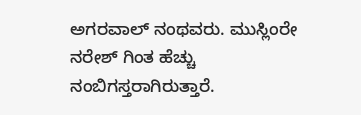ಅಗರವಾಲ್ ನಂಥವರು. ಮುಸ್ಲಿಂರೇ ನರೇಶ್ ಗಿಂತ ಹೆಚ್ಚು ನಂಬಿಗಸ್ತರಾಗಿರುತ್ತಾರೆ.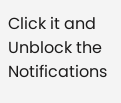Click it and Unblock the Notifications